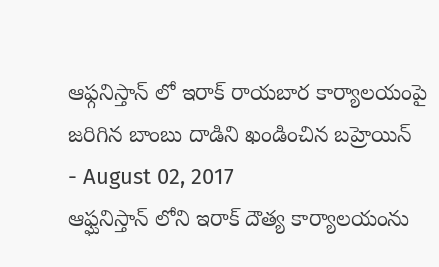ఆఫ్గనిస్తాన్ లో ఇరాక్ రాయబార కార్యాలయంపై జరిగిన బాంబు దాడిని ఖండించిన బహ్రెయిన్
- August 02, 2017
ఆఫ్ఘనిస్తాన్ లోని ఇరాక్ దౌత్య కార్యాలయంను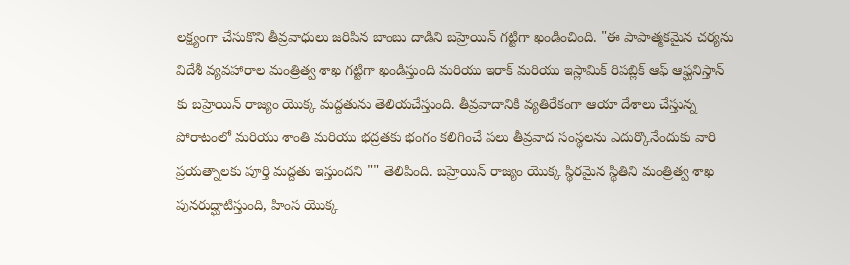లక్ష్యంగా చేసుకొని తీవ్రవాధులు జరిపిన బాంబు దాడిని బహ్రెయిన్ గట్టిగా ఖండించింది. "ఈ పాపాత్మకమైన చర్యను విదేశీ వ్యవహారాల మంత్రిత్వ శాఖ గట్టిగా ఖండిస్తుంది మరియు ఇరాక్ మరియు ఇస్లామిక్ రిపబ్లిక్ ఆఫ్ ఆఫ్ఘనిస్తాన్ కు బహ్రెయిన్ రాజ్యం యొక్క మద్దతును తెలియచేస్తుంది. తీవ్రవాదానికి వ్యతిరేకంగా ఆయా దేశాలు చేస్తున్న పోరాటంలో మరియు శాంతి మరియు భద్రతకు భంగం కలిగించే పలు తీవ్రవాద సంస్థలను ఎదుర్కొనేందుకు వారి ప్రయత్నాలకు పూర్తి మద్దతు ఇస్తుందని "" తెలిపింది. బహ్రెయిన్ రాజ్యం యొక్క స్థిరమైన స్థితిని మంత్రిత్వ శాఖ పునరుద్ఘాటిస్తుంది, హింస యొక్క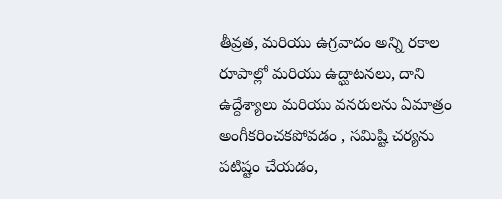తీవ్రత, మరియు ఉగ్రవాదం అన్ని రకాల రూపాల్లో మరియు ఉద్ఘాటనలు, దాని ఉద్దేశ్యాలు మరియు వనరులను ఏమాత్రం అంగీకరించకపోవడం , సమిష్టి చర్యను పటిష్టం చేయడం,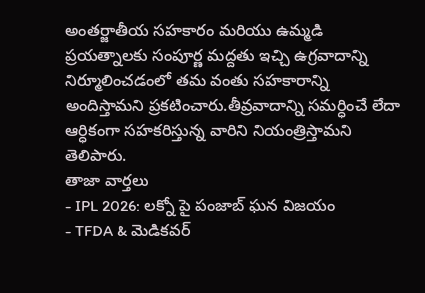అంతర్జాతీయ సహకారం మరియు ఉమ్మడి ప్రయత్నాలకు సంపూర్ణ మద్దతు ఇచ్చి ఉగ్రవాదాన్ని నిర్మూలించడంలో తమ వంతు సహకారాన్ని అందిస్తామని ప్రకటించారు.తీవ్రవాదాన్ని సమర్ధించే లేదా ఆర్ధికంగా సహకరిస్తున్న వారిని నియంత్రిస్తామని తెలిపారు.
తాజా వార్తలు
- IPL 2026: లక్నో పై పంజాబ్ ఘన విజయం
- TFDA & మెడికవర్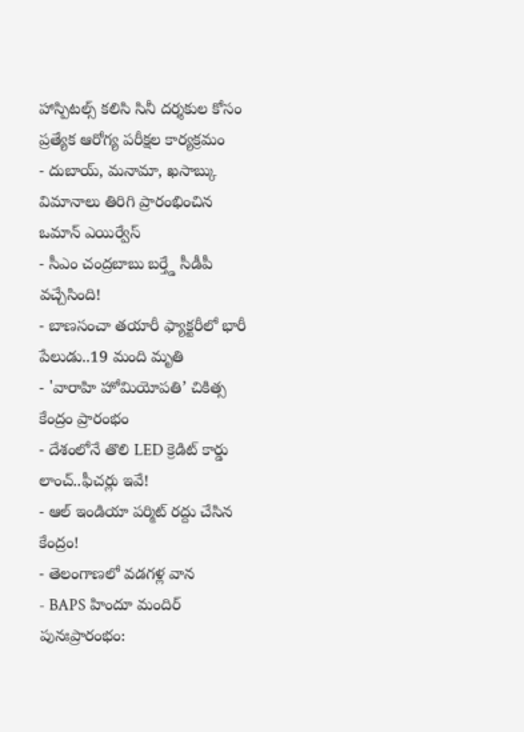హాస్పిటల్స్ కలిసి సినీ దర్శకుల కోసం ప్రత్యేక ఆరోగ్య పరీక్షల కార్యక్రమం
- దుబాయ్, మనామా, ఖసాబ్కు విమానాలు తిరిగి ప్రారంభించిన ఒమాన్ ఎయిర్వేస్
- సీఎం చంద్రబాబు బర్త్డే సీడీపీ వచ్చేసింది!
- బాణసంచా తయారీ ఫ్యాక్టరీలో భారీ పేలుడు..19 మంది మృతి
- 'వారాహి హోమియోపతి’ చికిత్స కేంద్రం ప్రారంభం
- దేశంలోనే తొలి LED క్రెడిట్ కార్డు లాంచ్..ఫీచర్లు ఇవే!
- ఆల్ ఇండియా పర్మిట్ రద్దు చేసిన కేంద్రం!
- తెలంగాణలో వడగళ్ల వాన
- BAPS హిందూ మందిర్ పునఃప్రారంభం: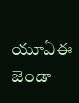యూఏఈ జెండా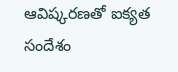ఆవిష్కరణతో ఐక్యత సందేశం